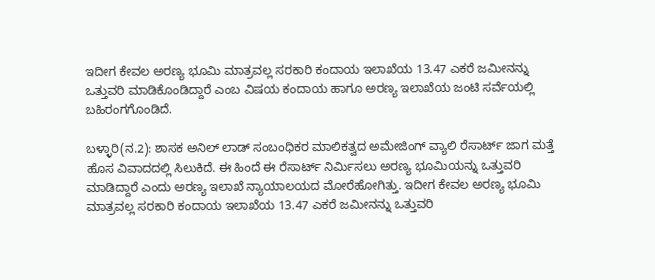ಇದೀಗ ಕೇವಲ ಅರಣ್ಯ ಭೂಮಿ ಮಾತ್ರವಲ್ಲ ಸರಕಾರಿ ಕಂದಾಯ ಇಲಾಖೆಯ 13.47 ಎಕರೆ ಜಮೀನನ್ನು ಒತ್ತುವರಿ ಮಾಡಿಕೊಂಡಿದ್ದಾರೆ ಎಂಬ ವಿಷಯ ಕಂದಾಯ ಹಾಗೂ ಅರಣ್ಯ ಇಲಾಖೆಯ ಜಂಟಿ ಸರ್ವೆಯಲ್ಲಿ ಬಹಿರಂಗಗೊಂಡಿದೆ.

ಬಳ್ಳಾರಿ(ನ.2): ಶಾಸಕ ಅನಿಲ್ ಲಾಡ್ ಸಂಬಂಧಿಕರ ಮಾಲಿಕತ್ವದ ಅಮೇಜಿಂಗ್ ವ್ಯಾಲಿ ರೆಸಾರ್ಟ್ ಜಾಗ ಮತ್ತೆ ಹೊಸ ವಿವಾದದಲ್ಲಿ ಸಿಲುಕಿದೆ. ಈ ಹಿಂದೆ ಈ ರೆಸಾರ್ಟ್ ನಿರ್ಮಿಸಲು ಅರಣ್ಯ ಭೂಮಿಯನ್ನು ಒತ್ತುವರಿ ಮಾಡಿದ್ದಾರೆ ಎಂದು ಅರಣ್ಯ ಇಲಾಖೆ ನ್ಯಾಯಾಲಯದ ಮೋರೆಹೋಗಿತ್ತು. ಇದೀಗ ಕೇವಲ ಅರಣ್ಯ ಭೂಮಿ ಮಾತ್ರವಲ್ಲ ಸರಕಾರಿ ಕಂದಾಯ ಇಲಾಖೆಯ 13.47 ಎಕರೆ ಜಮೀನನ್ನು ಒತ್ತುವರಿ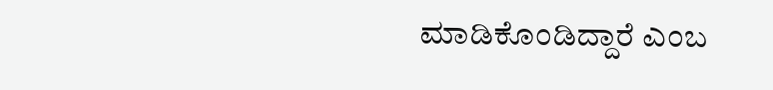ಮಾಡಿಕೊಂಡಿದ್ದಾರೆ ಎಂಬ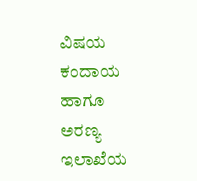ವಿಷಯ ಕಂದಾಯ ಹಾಗೂ ಅರಣ್ಯ ಇಲಾಖೆಯ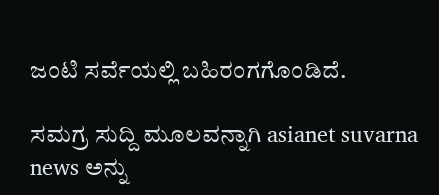ಜಂಟಿ ಸರ್ವೆಯಲ್ಲಿ ಬಹಿರಂಗಗೊಂಡಿದೆ.

ಸಮಗ್ರ ಸುದ್ದಿ ಮೂಲವನ್ನಾಗಿ asianet suvarna news ಅನ್ನು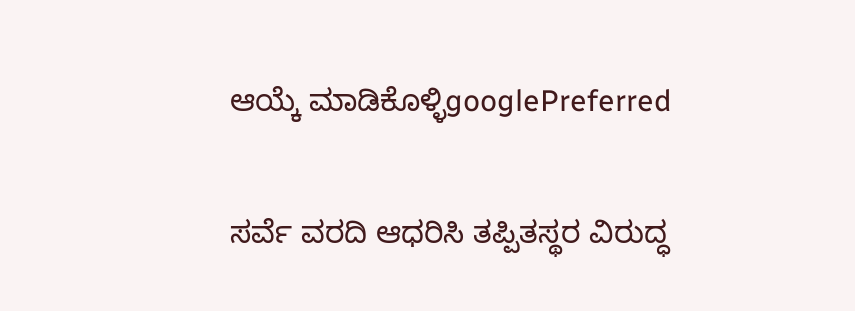ಆಯ್ಕೆ ಮಾಡಿಕೊಳ್ಳಿgooglePreferred

ಸರ್ವೆ ವರದಿ ಆಧರಿಸಿ ತಪ್ಪಿತಸ್ಥರ ವಿರುದ್ಧ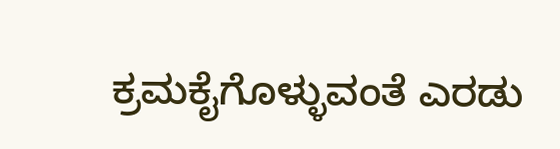ಕ್ರಮಕೈಗೊಳ್ಳುವಂತೆ ಎರಡು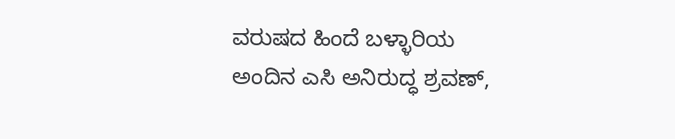ವರುಷದ ಹಿಂದೆ ಬಳ್ಳಾರಿಯ ಅಂದಿನ ಎಸಿ ಅನಿರುದ್ಧ ಶ್ರವಣ್,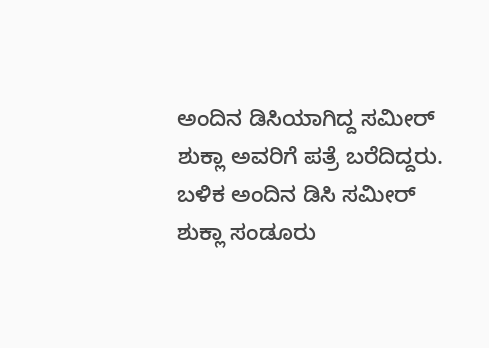ಅಂದಿನ ಡಿಸಿಯಾಗಿದ್ದ ಸಮೀರ್ ಶುಕ್ಲಾ ಅವರಿಗೆ ಪತ್ರೆ ಬರೆದಿದ್ದರು. ಬಳಿಕ ಅಂದಿನ ಡಿಸಿ ಸಮೀರ್ ಶುಕ್ಲಾ ಸಂಡೂರು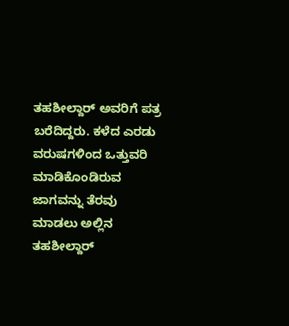ತಹಶೀಲ್ದಾರ್ ಅವರಿಗೆ ಪತ್ರ ಬರೆದಿದ್ದರು. ಕಳೆದ ಎರಡು ವರುಷಗಳಿಂದ ಒತ್ತುವರಿ ಮಾಡಿಕೊಂಡಿರುವ ಜಾಗವನ್ನು ತೆರವು ಮಾಡಲು ಅಲ್ಲಿನ ತಹಶೀಲ್ದಾರ್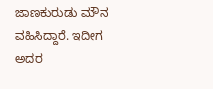ಜಾಣಕುರುಡು ಮೌನ ವಹಿಸಿದ್ದಾರೆ. ಇದೀಗ ಅದರ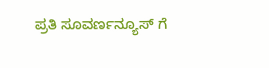ಪ್ರತಿ ಸೂವರ್ಣನ್ಯೂಸ್ ಗೆ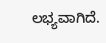ಲಭ್ಯವಾಗಿದೆ.